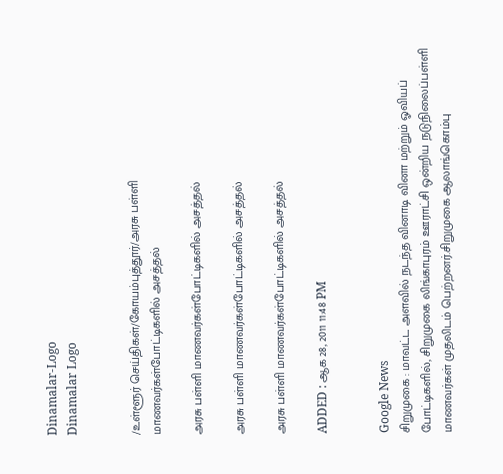Dinamalar-Logo
Dinamalar Logo


/உள்ளூர் செய்திகள்/கோயம்புத்தூர்/அரசு பள்ளி மாணவர்கள்போட்டிகளில் அசத்தல்

அரசு பள்ளி மாணவர்கள்போட்டிகளில் அசத்தல்

அரசு பள்ளி மாணவர்கள்போட்டிகளில் அசத்தல்

அரசு பள்ளி மாணவர்கள்போட்டிகளில் அசத்தல்

ADDED : ஆக 28, 2011 11:48 PM


Google News
சிறுமுகை : மாவட்ட அளவில் நடந்த வினாடி வினா மற்றும் ஓவியப் போட்டிகளில், சிறுமுகை லிங்காபுரம் ஊராட்சி ஒன்றிய நடுநிலைப்பள்ளி மாணவர்கள் முதலிடம் பெற்றனர்.சிறுமுகை ஆலாங்கொம்பு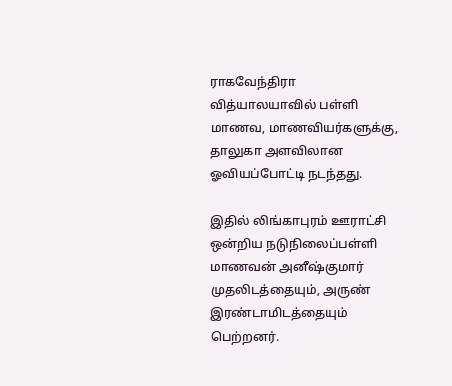ராகவேந்திரா வித்யாலயாவில் பள்ளி மாணவ, மாணவியர்களுக்கு, தாலுகா அளவிலான ஓவியப்போட்டி நடந்தது.

இதில் லிங்காபுரம் ஊராட்சி ஒன்றிய நடுநிலைப்பள்ளி மாணவன் அனீஷ்குமார் முதலிடத்தையும், அருண் இரண்டாமிடத்தையும் பெற்றனர்.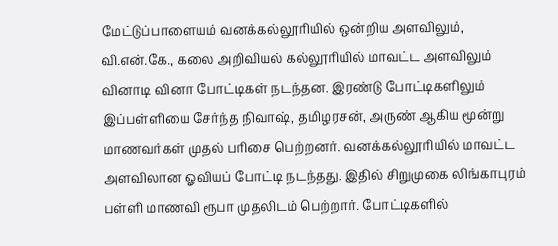மேட்டுப்பாளையம் வனக்கல்லூரியில் ஒன்றிய அளவிலும், வி.என்.கே., கலை அறிவியல் கல்லூரியில் மாவட்ட அளவிலும் வினாடி வினா போட்டிகள் நடந்தன. இரண்டு போட்டிகளிலும் இப்பள்ளியை சேர்ந்த நிவாஷ், தமிழரசன், அருண் ஆகிய மூன்று மாணவர்கள் முதல் பரிசை பெற்றனர். வனக்கல்லூரியில் மாவட்ட அளவிலான ஓவியப் போட்டி நடந்தது. இதில் சிறுமுகை லிங்காபுரம் பள்ளி மாணவி ரூபா முதலிடம் பெற்றார். போட்டிகளில்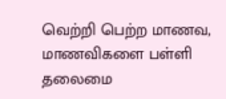வெற்றி பெற்ற மாணவ, மாணவிகளை பள்ளி தலைமை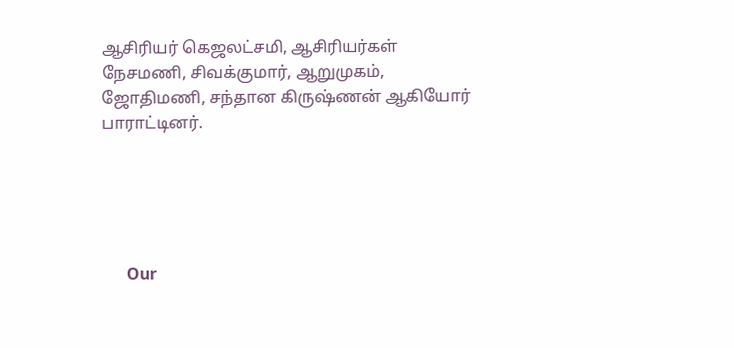ஆசிரியர் கெஜலட்சமி, ஆசிரியர்கள் நேசமணி, சிவக்குமார், ஆறுமுகம், ஜோதிமணி, சந்தான கிருஷ்ணன் ஆகியோர் பாராட்டினர்.





      Our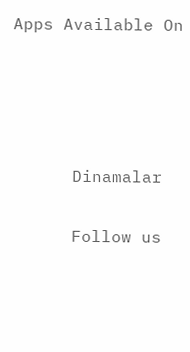Apps Available On




      Dinamalar

      Follow us